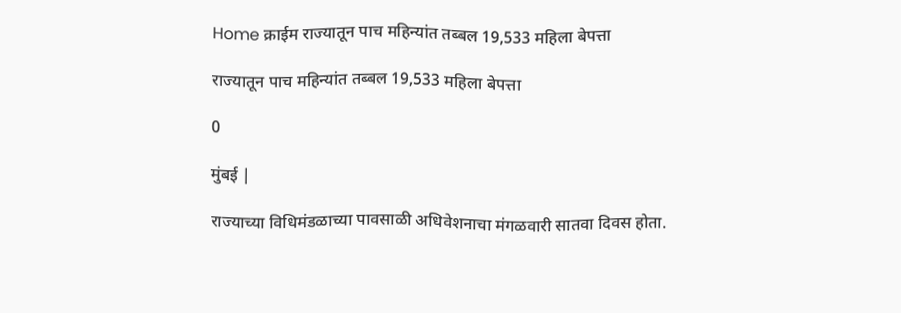Home क्राईम राज्यातून पाच महिन्यांत तब्बल 19,533 महिला बेपत्ता

राज्यातून पाच महिन्यांत तब्बल 19,533 महिला बेपत्ता

0

मुंबई |

राज्याच्या विधिमंडळाच्या पावसाळी अधिवेशनाचा मंगळवारी सातवा दिवस होता.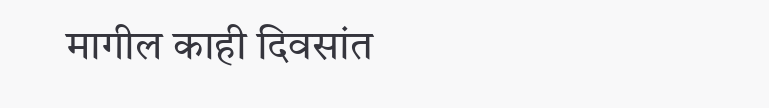मागील काही दिवसांत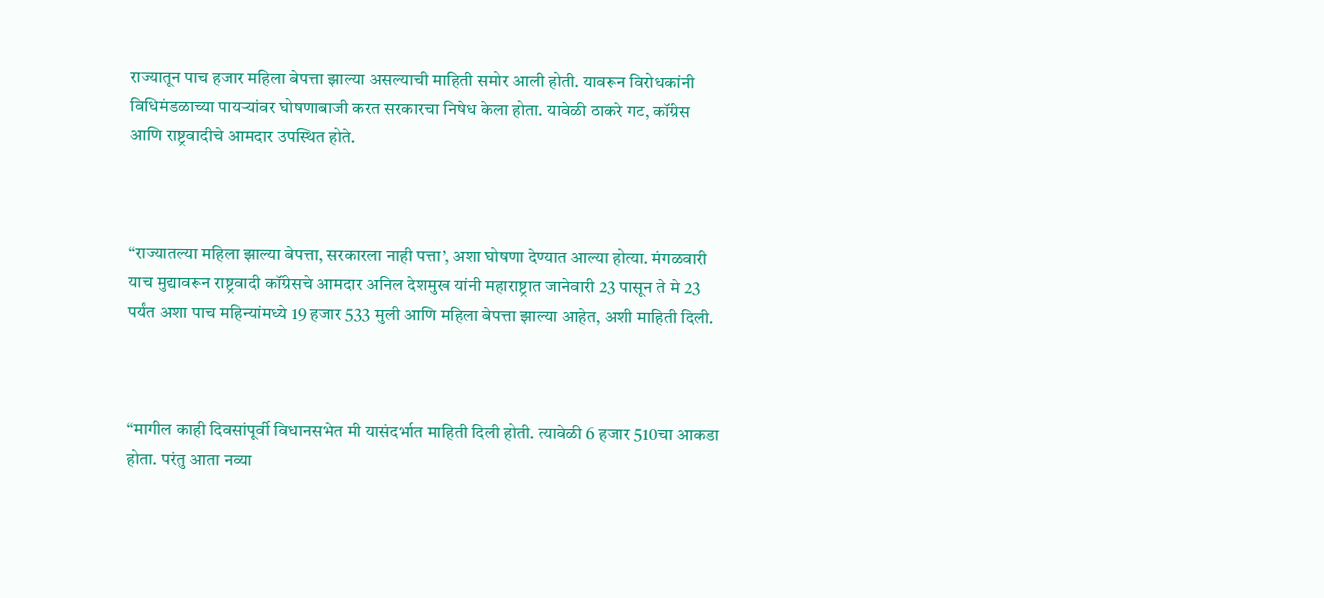राज्यातून पाच हजार महिला बेपत्ता झाल्या असल्याची माहिती समोर आली होती. यावरून विरोधकांनी विधिमंडळाच्या पायऱ्यांवर घोषणाबाजी करत सरकारचा निषेध केला होता. यावेळी ठाकरे गट, कॉंग्रेस आणि राष्ट्रवादीचे आमदार उपस्थित होते.



“राज्यातल्या महिला झाल्या बेपत्ता, सरकारला नाही पत्ता’, अशा घोषणा देण्यात आल्या होत्या. मंगळवारी याच मुद्यावरून राष्ट्रवादी कॉंग्रेसचे आमदार अनिल देशमुख यांनी महाराष्ट्रात जानेवारी 23 पासून ते मे 23 पर्यंत अशा पाच महिन्यांमध्ये 19 हजार 533 मुली आणि महिला बेपत्ता झाल्या आहेत, अशी माहिती दिली.



“मागील काही दिवसांपूर्वी विधानसभेत मी यासंदर्भात माहिती दिली होती. त्यावेळी 6 हजार 510चा आकडा होता. परंतु आता नव्या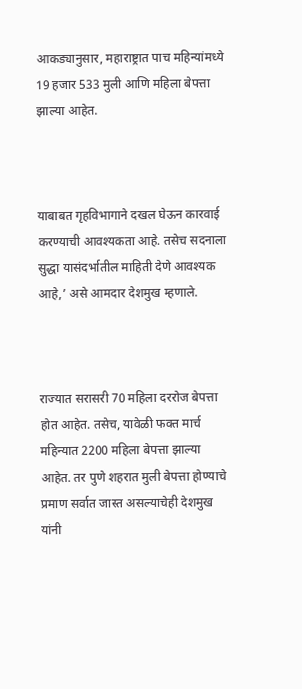आकड्यानुसार, महाराष्ट्रात पाच महिन्यांमध्ये 19 हजार 533 मुली आणि महिला बेपत्ता झाल्या आहेत.



याबाबत गृहविभागाने दखल घेऊन कारवाई करण्याची आवश्‍यकता आहे. तसेच सदनाला सुद्धा यासंदर्भातील माहिती देणे आवश्‍यक आहे,’ असे आमदार देशमुख म्हणाले.



राज्यात सरासरी 70 महिला दररोज बेपत्ता होत आहेत. तसेच, यावेळी फक्त मार्च महिन्यात 2200 महिला बेपत्ता झाल्या आहेत. तर पुणे शहरात मुली बेपत्ता होण्याचे प्रमाण सर्वात जास्त असल्याचेही देशमुख यांनी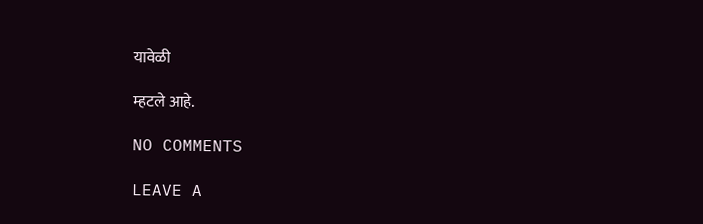यावेळी

म्हटले आहे.

NO COMMENTS

LEAVE A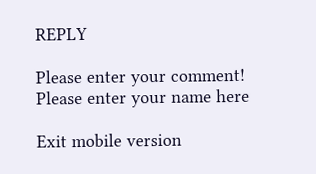REPLY

Please enter your comment!
Please enter your name here

Exit mobile version